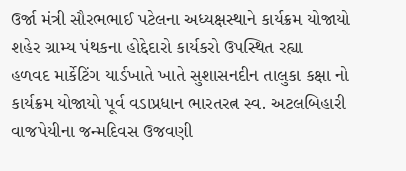ઉર્જા મંત્રી સૌરભભાઈ પટેલના અધ્યક્ષસ્થાને કાર્યક્રમ યોજાયો શહેર ગ્રામ્ય પંથકના હોદ્દેદારો કાર્યકરો ઉપસ્થિત રહ્યા
હળવદ માર્કેટિંગ યાર્ડખાતે ખાતે સુશાસનદીન તાલુકા કક્ષા નો કાર્યક્રમ યોજાયો પૂર્વ વડાપ્રધાન ભારતરત્ન સ્વ. અટલબિહારી વાજપેયીના જન્મદિવસ ઉજવણી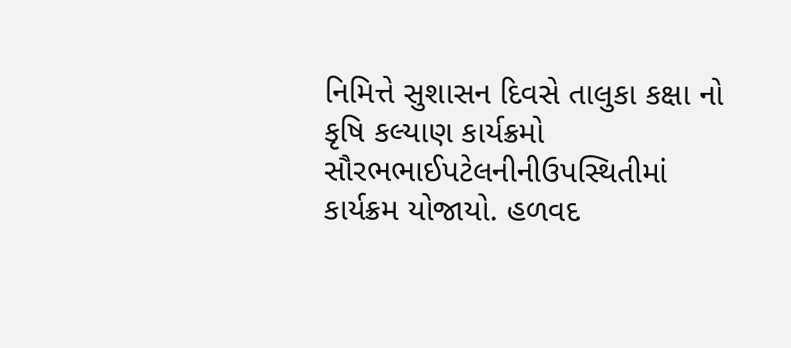નિમિત્તે સુશાસન દિવસે તાલુકા કક્ષા નો કૃષિ કલ્યાણ કાર્યક્રમો સૌરભભાઈપટેલનીનીઉપસ્થિતીમાં કાર્યક્રમ યોજાયો. હળવદ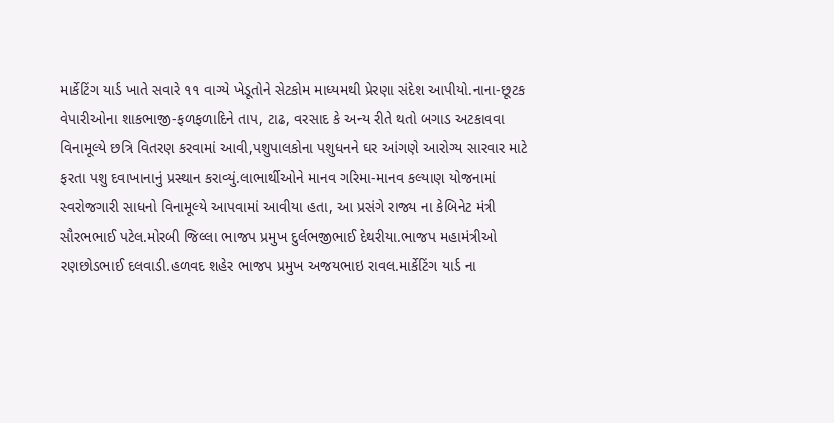માર્કેટિંગ યાર્ડ ખાતે સવારે ૧૧ વાગ્યે ખેડૂતોને સેટકોમ માધ્યમથી પ્રેરણા સંદેશ આપીયો.નાના-છૂટક વેપારીઓના શાકભાજી-ફળફળાદિને તાપ, ટાઢ, વરસાદ કે અન્ય રીતે થતો બગાડ અટકાવવા વિનામૂલ્યે છત્રિ વિતરણ કરવામાં આવી,પશુપાલકોના પશુધનને ઘર આંગણે આરોગ્ય સારવાર માટે ફરતા પશુ દવાખાનાનું પ્રસ્થાન કરાવ્યું.લાભાર્થીઓને માનવ ગરિમા-માનવ કલ્યાણ યોજનામાં સ્વરોજગારી સાધનો વિનામૂલ્યે આપવામાં આવીયા હતા, આ પ્રસંગે રાજ્ય ના કેબિનેટ મંત્રી સૌરભભાઈ પટેલ.મોરબી જિલ્લા ભાજપ પ્રમુખ દુર્લભજીભાઈ દેથરીયા.ભાજપ મહામંત્રીઓ રણછોડભાઈ દલવાડી.હળવદ શહેર ભાજપ પ્રમુખ અજયભાઇ રાવલ.માર્કેટિંગ યાર્ડ ના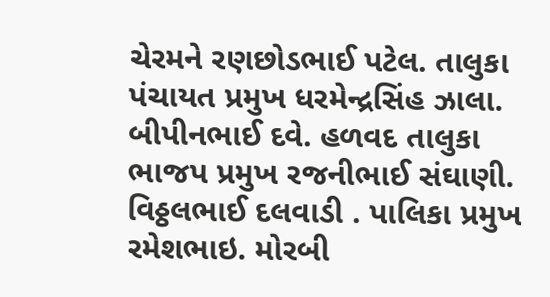ચેરમને રણછોડભાઈ પટેલ. તાલુકા પંચાયત પ્રમુખ ધરમેન્દ્રસિંહ ઝાલા. બીપીનભાઈ દવે. હળવદ તાલુકા ભાજપ પ્રમુખ રજનીભાઈ સંઘાણી. વિઠ્ઠલભાઈ દલવાડી . પાલિકા પ્રમુખ રમેશભાઇ. મોરબી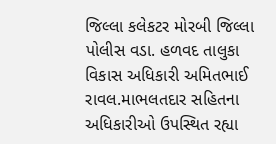જિલ્લા કલેકટર મોરબી જિલ્લા પોલીસ વડા. હળવદ તાલુકા વિકાસ અધિકારી અમિતભાઈ રાવલ.માભલતદાર સહિતના અધિકારીઓ ઉપસ્થિત રહ્યા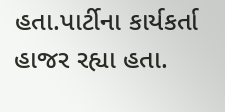હતા.પાર્ટીના કાર્યકર્તા હાજર રહ્યા હતા.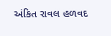અંકિત રાવલ હળવદ